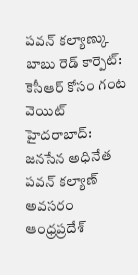పవన్ కల్యాణ్కు బాబు రెడ్ కార్పెట్: కెసీఆర్ కోసం గంట వెయిట్
హైదరాబాద్: జనసేన అధినేత పవన్ కల్యాణ్ అవసరం ఆంధ్రప్రదేశ్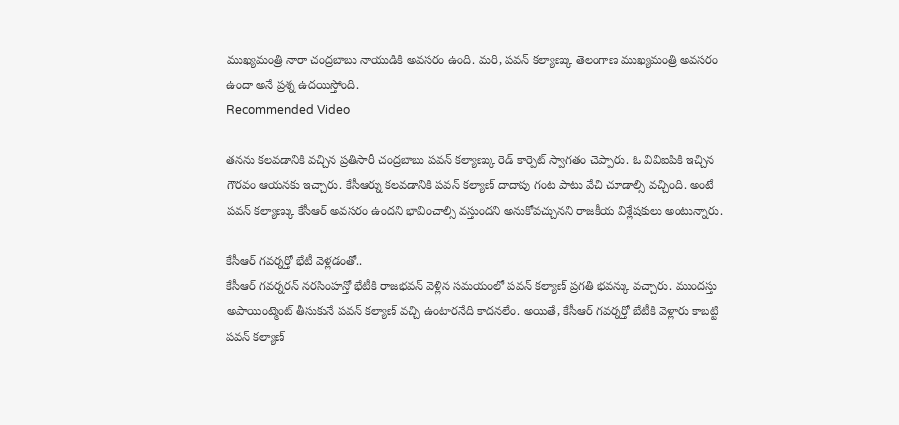ముఖ్యమంత్రి నారా చంద్రబాబు నాయుడికి అవసరం ఉంది. మరి, పవన్ కల్యాణ్కు తెలంగాణ ముఖ్యమంత్రి అవసరం ఉందా అనే ప్రశ్న ఉదయిస్తోంది.
Recommended Video

తనను కలవడానికి వచ్చిన ప్రతిసారీ చంద్రబాబు పవన్ కల్యాణ్కు రెడ్ కార్పెట్ స్వాగతం చెప్పారు. ఓ వివిఐపికి ఇచ్చిన గౌరవం ఆయనకు ఇచ్చారు. కేసీఆర్ను కలవడానికి పవన్ కల్యాణ్ దాదాపు గంట పాటు వేచి చూడాల్సి వచ్చింది. అంటే పవన్ కల్యాణ్కు కేసీఆర్ అవసరం ఉందని భావించాల్సి వస్తుందని అనుకోవచ్చునని రాజకీయ విశ్లేషకులు అంటున్నారు.

కేసీఆర్ గవర్నర్తో భేటీ వెళ్లడంతో..
కేసీఆర్ గవర్నరన్ నరసింహన్తో భేటీకి రాజభవన్ వెళ్లిన సమయంలో పవన్ కల్యాణ్ ప్రగతి భవన్కు వచ్చారు. ముందస్తు అపాయింట్మెంట్ తీసుకునే పవన్ కల్యాణ్ వచ్చి ఉంటారనేది కాదనలేం. అయితే, కేసీఆర్ గవర్నర్తో బేటీకి వెళ్లారు కాబట్టి పవన్ కల్యాణ్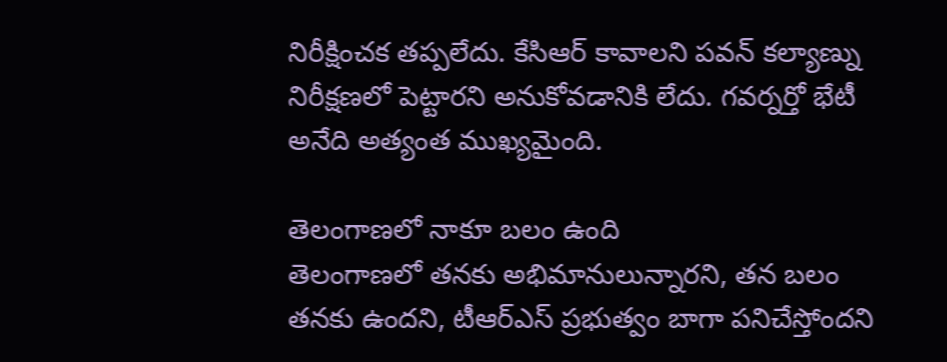నిరీక్షించక తప్పలేదు. కేసిఆర్ కావాలని పవన్ కల్యాణ్ను నిరీక్షణలో పెట్టారని అనుకోవడానికి లేదు. గవర్నర్తో భేటీ అనేది అత్యంత ముఖ్యమైంది.

తెలంగాణలో నాకూ బలం ఉంది
తెలంగాణలో తనకు అభిమానులున్నారని, తన బలం తనకు ఉందని, టీఆర్ఎస్ ప్రభుత్వం బాగా పనిచేస్తోందని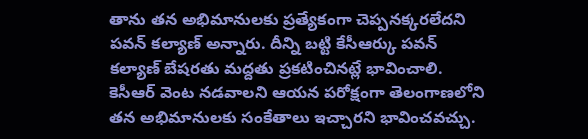తాను తన అభిమానులకు ప్రత్యేకంగా చెప్పనక్కరలేదని పవన్ కల్యాణ్ అన్నారు. దీన్ని బట్టి కేసీఆర్కు పవన్ కల్యాణ్ బేషరతు మద్దతు ప్రకటించినట్లే భావించాలి. కెసీఆర్ వెంట నడవాలని ఆయన పరోక్షంగా తెలంగాణలోని తన అభిమానులకు సంకేతాలు ఇచ్చారని భావించవచ్చు.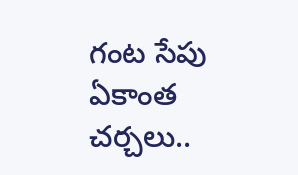గంట సేపు ఏకాంత చర్చలు..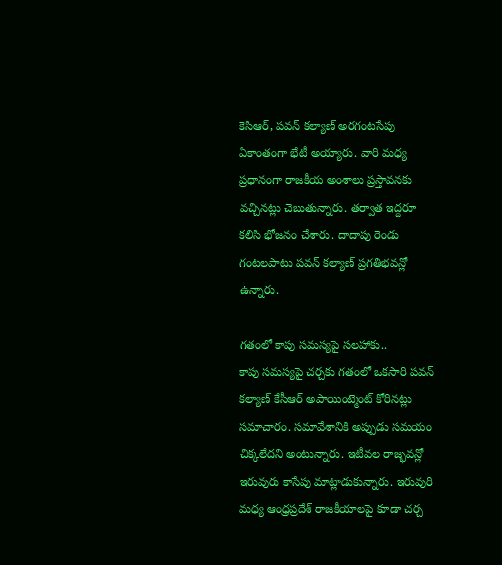కెసిఆర్, పవన్ కల్యాణ్ అరగంటసేపు ఏకాంతంగా భేటీ అయ్యారు. వారి మధ్య ప్రధానంగా రాజకీయ అంశాలు ప్రస్తావనకు వచ్చినట్లు చెబుతున్నారు. తర్వాత ఇద్దరూ కలిసి భోజనం చేశారు. దాదాపు రెండు గంటలపాటు పవన్ కల్యాణ్ ప్రగతిభవన్లో ఉన్నారు.

గతంలో కాపు సమస్యపై సలహాకు..
కాపు సమస్యపై చర్చకు గతంలో ఒకసారి పవన్ కల్యాణ్ కేసీఆర్ అపాయింట్మెంట్ కోరినట్లు సమాచారం. సమావేశానికి అప్పుడు సమయం చిక్కలేదని అంటున్నారు. ఇటీవల రాజ్భవన్లో ఇరువురు కాసేపు మాట్లాడుకున్నారు. ఇరువురి మధ్య ఆంధ్రప్రదేశ్ రాజకీయాలపై కూడా చర్చ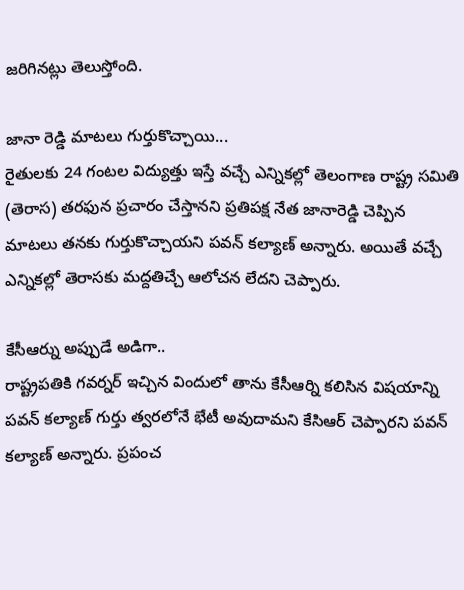జరిగినట్లు తెలుస్తోంది.

జానా రెడ్డి మాటలు గుర్తుకొచ్చాయి...
రైతులకు 24 గంటల విద్యుత్తు ఇస్తే వచ్చే ఎన్నికల్లో తెలంగాణ రాష్ట్ర సమితి (తెరాస) తరఫున ప్రచారం చేస్తానని ప్రతిపక్ష నేత జానారెడ్డి చెప్పిన మాటలు తనకు గుర్తుకొచ్చాయని పవన్ కల్యాణ్ అన్నారు. అయితే వచ్చే ఎన్నికల్లో తెరాసకు మద్దతిచ్చే ఆలోచన లేదని చెప్పారు.

కేసీఆర్ను అప్పుడే అడిగా..
రాష్ట్రపతికి గవర్నర్ ఇచ్చిన విందులో తాను కేసీఆర్ని కలిసిన విషయాన్ని పవన్ కల్యాణ్ గుర్తు త్వరలోనే భేటీ అవుదామని కేసిఆర్ చెప్పారని పవన్ కల్యాణ్ అన్నారు. ప్రపంచ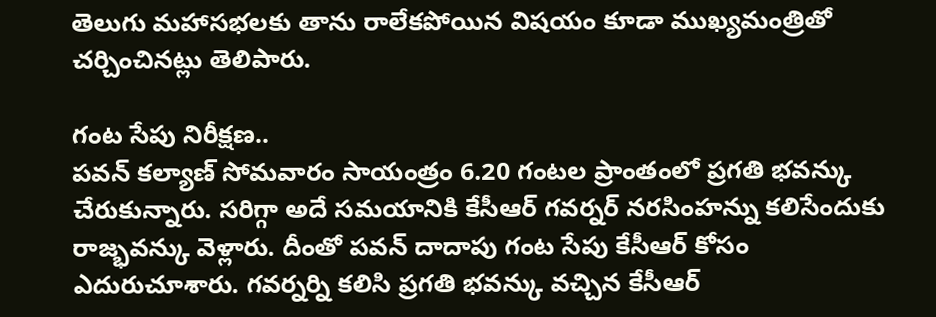తెలుగు మహాసభలకు తాను రాలేకపోయిన విషయం కూడా ముఖ్యమంత్రితో చర్చించినట్లు తెలిపారు.

గంట సేపు నిరీక్షణ..
పవన్ కల్యాణ్ సోమవారం సాయంత్రం 6.20 గంటల ప్రాంతంలో ప్రగతి భవన్కు చేరుకున్నారు. సరిగ్గా అదే సమయానికి కేసీఆర్ గవర్నర్ నరసింహన్ను కలిసేందుకు రాజ్భవన్కు వెళ్లారు. దీంతో పవన్ దాదాపు గంట సేపు కేసీఆర్ కోసం ఎదురుచూశారు. గవర్నర్ని కలిసి ప్రగతి భవన్కు వచ్చిన కేసీఆర్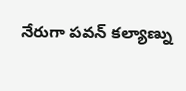నేరుగా పవన్ కల్యాణ్ను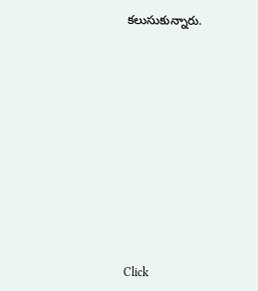కలుసుకున్నారు.












Click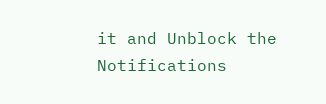it and Unblock the Notifications